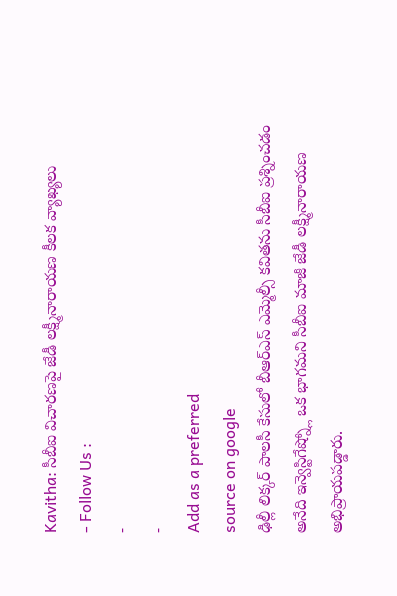Kavitha: సీబీఐ విచారణపై జేడీ లక్ష్మీనారాయణ కీలక వ్యాఖ్యలు
- Follow Us :
-
-
Add as a preferred
source on google
ఢిల్లీ లిక్కర్ పాలసీ కేసులో బీఆర్ఎస్ ఎమ్మెల్సీ కవితను సీబీఐ ప్రశ్నించడం అనేది ఇన్వెస్టిగేష్న్లో ఒక భాగమని సీబీఐ మాజీ జేడీ లక్ష్మీనారాయణ అభిప్రాయపడ్డారు.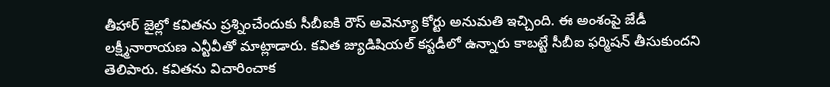తీహార్ జైల్లో కవితను ప్రశ్నించేందుకు సీబీఐకి రౌస్ అవెన్యూ కోర్టు అనుమతి ఇచ్చింది. ఈ అంశంపై జేడీ లక్ష్మీనారాయణ ఎన్టీవీతో మాట్లాడారు. కవిత జ్యుడిషియల్ కస్టడీలో ఉన్నారు కాబట్టే సీబీఐ ఫర్మిషన్ తీసుకుందని తెలిపారు. కవితను విచారించాక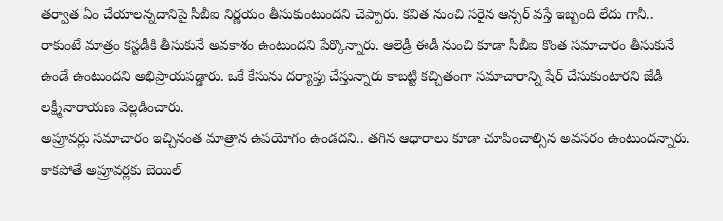తర్వాత ఏం చేయాలన్నదానిపై సీబీఐ నిర్ణయం తీసుకుంటుందని చెప్పారు. కవిత నుంచి సరైన ఆన్సర్ వస్తే ఇబ్బంది లేదు గానీ.. రాకుంటే మాత్రం కస్టడీకి తీసుకునే అవకాశం ఉంటుందని పేర్కొన్నారు. ఆలెడ్రీ ఈడీ నుంచి కూడా సీబీఐ కొంత సమాచారం తీసుకునే ఉండే ఉంటుందని అభిప్రాయపడ్డారు. ఒకే కేసును దర్యాప్తు చేస్తున్నారు కాబట్టి కచ్చితంగా సమాచారాన్ని షేర్ చేసుకుంటారని జేడీ లక్ష్మీనారాయణ వెల్లడించారు.
అప్రూవర్లు సమాచారం ఇచ్చినంత మాత్రాన ఉపయోగం ఉండదని.. తగిన ఆధారాలు కూడా చూపించాల్సిన అవసరం ఉంటుందన్నారు. కాకపోతే అప్రూవర్లకు బెయిల్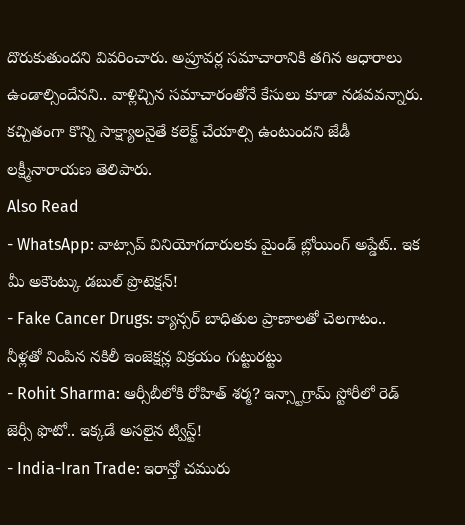దొరుకుతుందని వివరించారు. అప్రూవర్ల సమాచారానికి తగిన ఆధారాలు ఉండాల్సిందేనని.. వాళ్లిచ్చిన సమాచారంతోనే కేసులు కూడా నడవవన్నారు. కచ్చితంగా కొన్ని సాక్ష్యాలనైతే కలెక్ట్ చేయాల్సి ఉంటుందని జేడీ లక్ష్మీనారాయణ తెలిపారు.
Also Read
- WhatsApp: వాట్సాప్ వినియోగదారులకు మైండ్ బ్లోయింగ్ అప్డేట్.. ఇక మీ అకౌంట్కు డబుల్ ప్రొటెక్షన్!
- Fake Cancer Drugs: క్యాన్సర్ బాధితుల ప్రాణాలతో చెలగాటం.. నీళ్లతో నింపిన నకిలీ ఇంజెక్షన్ల విక్రయం గుట్టురట్టు
- Rohit Sharma: ఆర్సీబీలోకి రోహిత్ శర్మ? ఇన్స్టాగ్రామ్ స్టోరీలో రెడ్ జెర్సీ ఫొటో.. ఇక్కడే అసలైన ట్విస్ట్!
- India-Iran Trade: ఇరాన్తో చమురు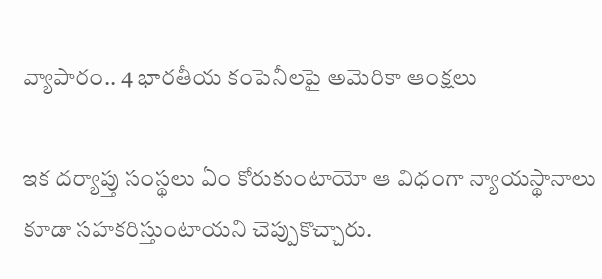వ్యాపారం.. 4 భారతీయ కంపెనీలపై అమెరికా ఆంక్షలు

ఇక దర్యాప్తు సంస్థలు ఏం కోరుకుంటాయో ఆ విధంగా న్యాయస్థానాలు కూడా సహకరిస్తుంటాయని చెప్పుకొచ్చారు.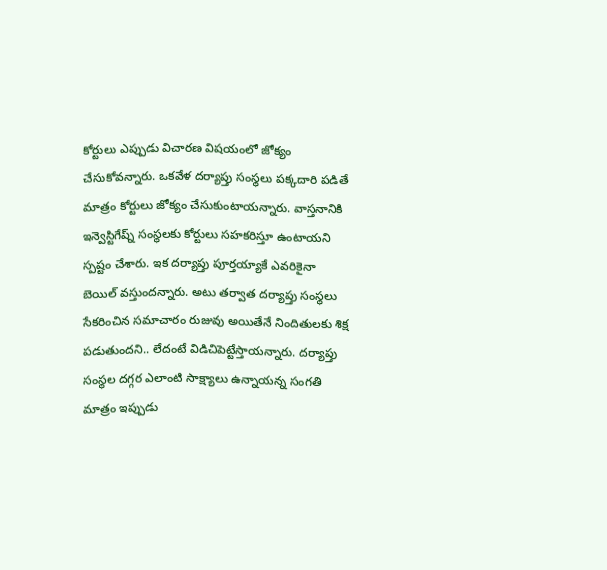కోర్టులు ఎప్పుడు విచారణ విషయంలో జోక్యం చేసుకోవన్నారు. ఒకవేళ దర్యాప్తు సంస్థలు పక్కదారి పడితే మాత్రం కోర్టులు జోక్యం చేసుకుంటాయన్నారు. వాస్తనానికి ఇన్వెస్టిగేష్న్ సంస్థలకు కోర్టులు సహకరిస్తూ ఉంటాయని స్పష్టం చేశారు. ఇక దర్యాప్తు పూర్తయ్యాకే ఎవరికైనా బెయిల్ వస్తుందన్నారు. అటు తర్వాత దర్యాప్తు సంస్థలు సేకరించిన సమాచారం రుజువు అయితేనే నిందితులకు శిక్ష పడుతుందని.. లేదంటే విడిచిపెట్టేస్తాయన్నారు. దర్యాప్తు సంస్థల దగ్గర ఎలాంటి సాక్ష్యాలు ఉన్నాయన్న సంగతి మాత్రం ఇప్పుడు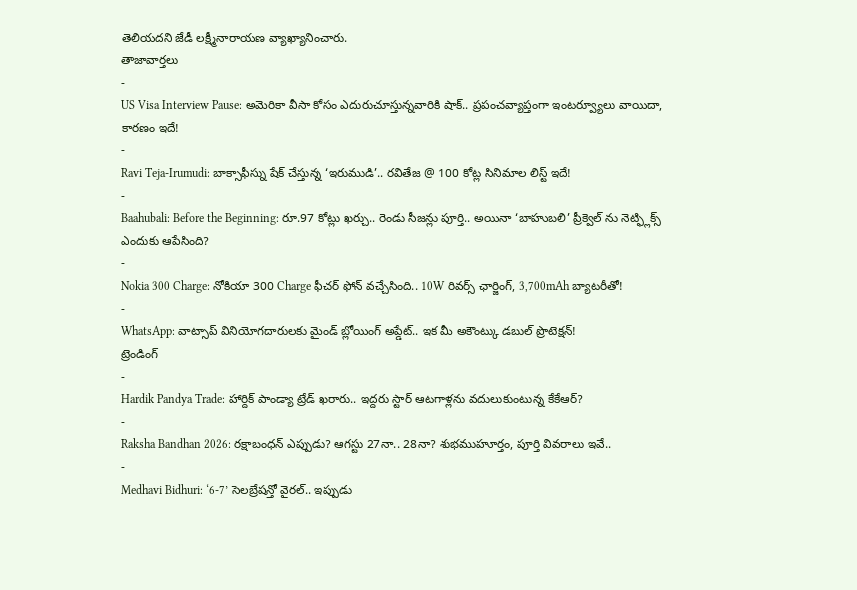తెలియదని జేడీ లక్ష్మీనారాయణ వ్యాఖ్యానించారు.
తాజావార్తలు
-
US Visa Interview Pause: అమెరికా వీసా కోసం ఎదురుచూస్తున్నవారికి షాక్.. ప్రపంచవ్యాప్తంగా ఇంటర్వ్యూలు వాయిదా, కారణం ఇదే!
-
Ravi Teja-Irumudi: బాక్సాఫీస్ను షేక్ చేస్తున్న ‘ఇరుముడి’.. రవితేజ @ 100 కోట్ల సినిమాల లిస్ట్ ఇదే!
-
Baahubali: Before the Beginning: రూ.97 కోట్లు ఖర్చు.. రెండు సీజన్లు పూర్తి.. అయినా ‘బాహుబలి’ ప్రీక్వెల్ ను నెట్ఫ్లిక్స్ ఎందుకు ఆపేసింది?
-
Nokia 300 Charge: నోకియా 300 Charge ఫీచర్ ఫోన్ వచ్చేసింది.. 10W రివర్స్ ఛార్జింగ్, 3,700mAh బ్యాటరీతో!
-
WhatsApp: వాట్సాప్ వినియోగదారులకు మైండ్ బ్లోయింగ్ అప్డేట్.. ఇక మీ అకౌంట్కు డబుల్ ప్రొటెక్షన్!
ట్రెండింగ్
-
Hardik Pandya Trade: హార్దిక్ పాండ్యా ట్రేడ్ ఖరారు.. ఇద్దరు స్టార్ ఆటగాళ్లను వదులుకుంటున్న కేకేఆర్?
-
Raksha Bandhan 2026: రక్షాబంధన్ ఎప్పుడు? ఆగస్టు 27నా.. 28నా? శుభముహూర్తం, పూర్తి వివరాలు ఇవే..
-
Medhavi Bidhuri: ‘6-7’ సెలబ్రేషన్తో వైరల్.. ఇప్పుడు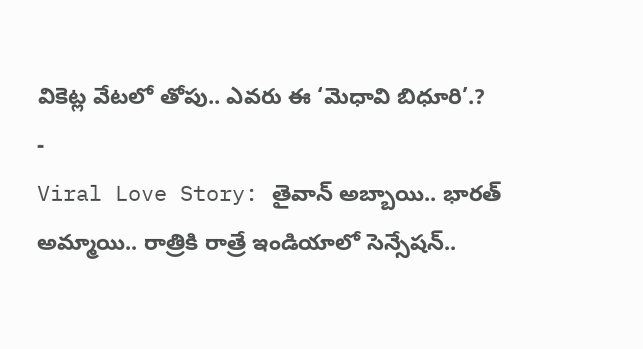వికెట్ల వేటలో తోపు.. ఎవరు ఈ ‘మెధావి బిధూరి’.?
-
Viral Love Story: తైవాన్ అబ్బాయి.. భారత్ అమ్మాయి.. రాత్రికి రాత్రే ఇండియాలో సెన్సేషన్..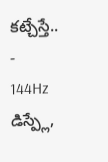కట్చేస్తే..
-
144Hz డిస్ప్లే,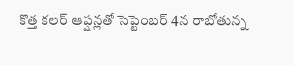కొత్త కలర్ ఆప్షన్లతో సెప్టెంబర్ 4న రాబోతున్న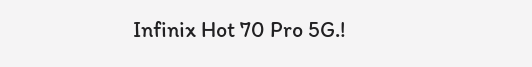Infinix Hot 70 Pro 5G.!